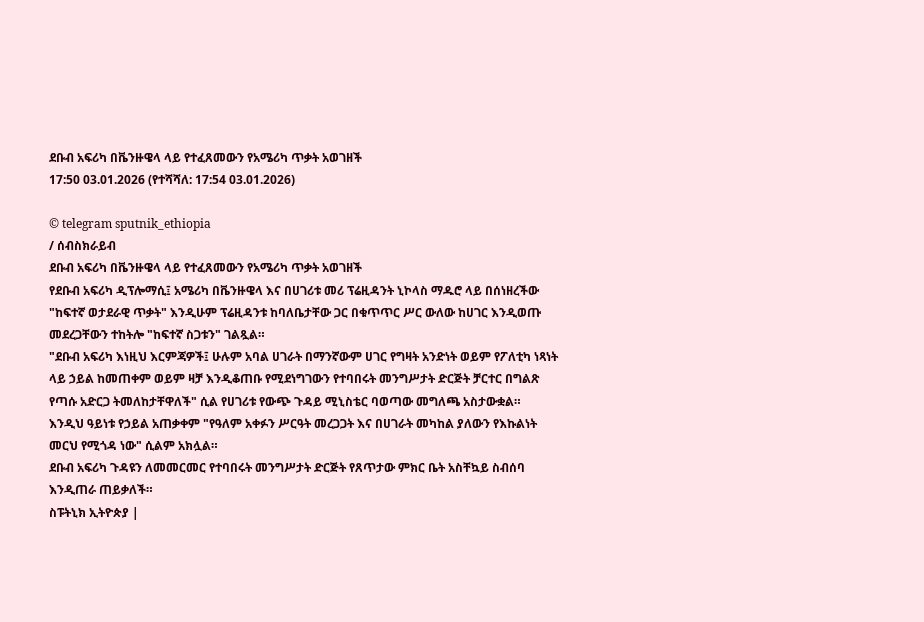ደቡብ አፍሪካ በቬንዙዌላ ላይ የተፈጸመውን የአሜሪካ ጥቃት አወገዘች
17:50 03.01.2026 (የተሻሻለ: 17:54 03.01.2026)

© telegram sputnik_ethiopia
/ ሰብስክራይብ
ደቡብ አፍሪካ በቬንዙዌላ ላይ የተፈጸመውን የአሜሪካ ጥቃት አወገዘች
የደቡብ አፍሪካ ዲፕሎማሲ፤ አሜሪካ በቬንዙዌላ እና በሀገሪቱ መሪ ፕሬዚዳንት ኒኮላስ ማዱሮ ላይ በሰነዘረችው "ከፍተኛ ወታደራዊ ጥቃት" እንዲሁም ፕሬዚዳንቱ ከባለቤታቸው ጋር በቁጥጥር ሥር ውለው ከሀገር እንዲወጡ መደረጋቸውን ተከትሎ "ከፍተኛ ስጋቱን" ገልጿል።
"ደቡብ አፍሪካ እነዚህ እርምጃዎች፤ ሁሉም አባል ሀገራት በማንኛውም ሀገር የግዛት አንድነት ወይም የፖለቲካ ነጻነት ላይ ኃይል ከመጠቀም ወይም ዛቻ እንዲቆጠቡ የሚደነግገውን የተባበሩት መንግሥታት ድርጅት ቻርተር በግልጽ የጣሱ አድርጋ ትመለከታቸዋለች" ሲል የሀገሪቱ የውጭ ጉዳይ ሚኒስቴር ባወጣው መግለጫ አስታውቋል።
እንዲህ ዓይነቱ የኃይል አጠቃቀም "የዓለም አቀፉን ሥርዓት መረጋጋት እና በሀገራት መካከል ያለውን የእኩልነት መርህ የሚጎዳ ነው" ሲልም አክሏል።
ደቡብ አፍሪካ ጉዳዩን ለመመርመር የተባበሩት መንግሥታት ድርጅት የጸጥታው ምክር ቤት አስቸኳይ ስብሰባ እንዲጠራ ጠይቃለች።
ስፑትኒክ ኢትዮጵያ |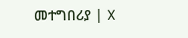መተግበሪያ | X